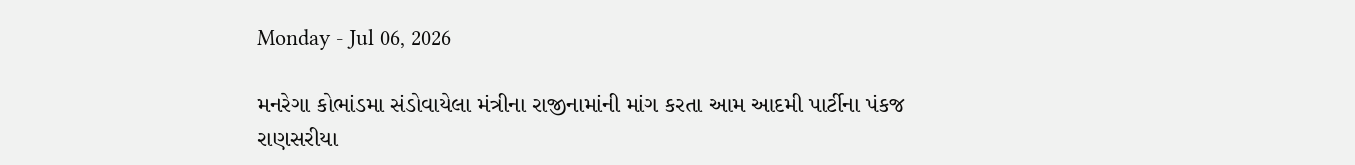Monday - Jul 06, 2026

મનરેગા કોભાંડમા સંડોવાયેલા મંત્રીના રાજીનામાંની માંગ કરતા આમ આદમી પાર્ટીના પંકજ રાણસરીયા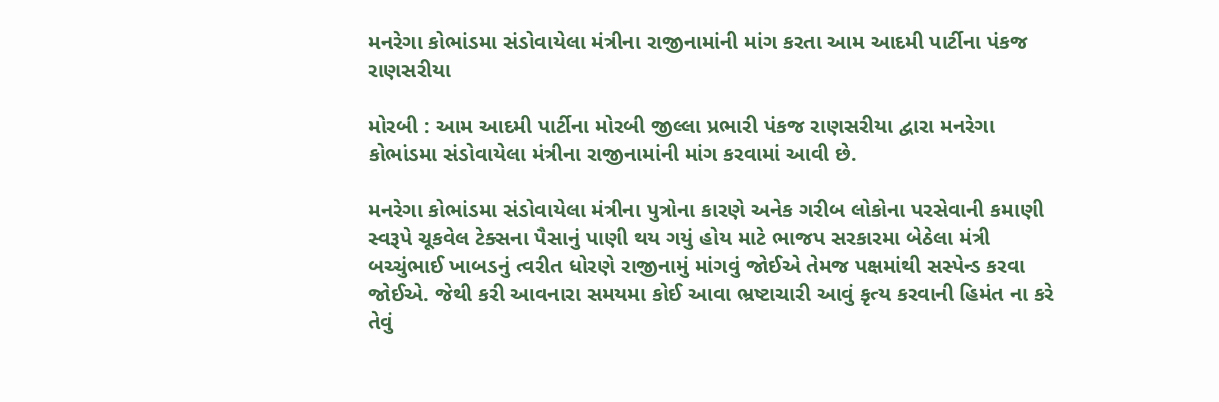મનરેગા કોભાંડમા સંડોવાયેલા મંત્રીના રાજીનામાંની માંગ કરતા આમ આદમી પાર્ટીના પંકજ રાણસરીયા

મોરબી : આમ આદમી પાર્ટીના મોરબી જીલ્લા પ્રભારી પંકજ રાણસરીયા દ્વારા મનરેગા કોભાંડમા સંડોવાયેલા મંત્રીના રાજીનામાંની માંગ કરવામાં આવી છે.

મનરેગા કોભાંડમા સંડોવાયેલા મંત્રીના પુત્રોના કારણે અનેક ગરીબ લોકોના પરસેવાની કમાણી સ્વરૂપે ચૂકવેલ ટેક્સના પૈસાનું પાણી થય ગયું હોય માટે ભાજપ સરકારમા બેઠેલા મંત્રી બચ્ચુંભાઈ ખાબડનું ત્વરીત ધોરણે રાજીનામું માંગવું જોઈએ તેમજ પક્ષમાંથી સસ્પેન્ડ કરવા જોઈએ. જેથી કરી આવનારા સમયમા કોઈ આવા ભ્રષ્ટાચારી આવું કૃત્ય કરવાની હિમંત ના કરે તેવું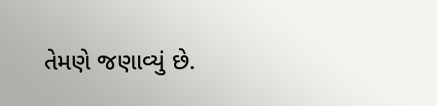તેમણે જણાવ્યું છે.